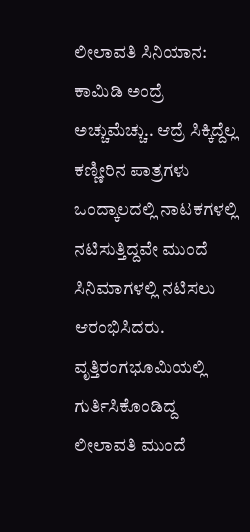ಲೀಲಾವತಿ ಸಿನಿಯಾನ: ಕಾಮಿಡಿ ಅಂದ್ರೆ ಅಚ್ಚುಮೆಚ್ಚು.. ಆದ್ರೆ ಸಿಕ್ಕಿದ್ದೆಲ್ಲ ಕಣ್ಣೀರಿನ ಪಾತ್ರಗಳು
ಒಂದ್ಕಾಲದಲ್ಲಿ ನಾಟಕಗಳಲ್ಲಿ ನಟಿಸುತ್ತಿದ್ದವೇ ಮುಂದೆ ಸಿನಿಮಾಗಳಲ್ಲಿ ನಟಿಸಲು ಆರಂಭಿಸಿದರು. ವೃತ್ತಿರಂಗಭೂಮಿಯಲ್ಲಿ ಗುರ್ತಿಸಿಕೊಂಡಿದ್ದ ಲೀಲಾವತಿ ಮುಂದೆ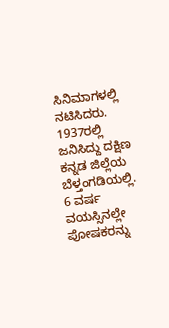ಸಿನಿಮಾಗಳಲ್ಲಿ ನಟಿಸಿದರು. 1937ರಲ್ಲಿ ಜನಿಸಿದ್ದು ದಕ್ಷಿಣ ಕನ್ನಡ ಜಿಲ್ಲೆಯ ಬೆಳ್ತಂಗಡಿಯಲ್ಲಿ. 6 ವರ್ಷ ವಯಸ್ಸಿನಲ್ಲೇ ಪೋಷಕರನ್ನು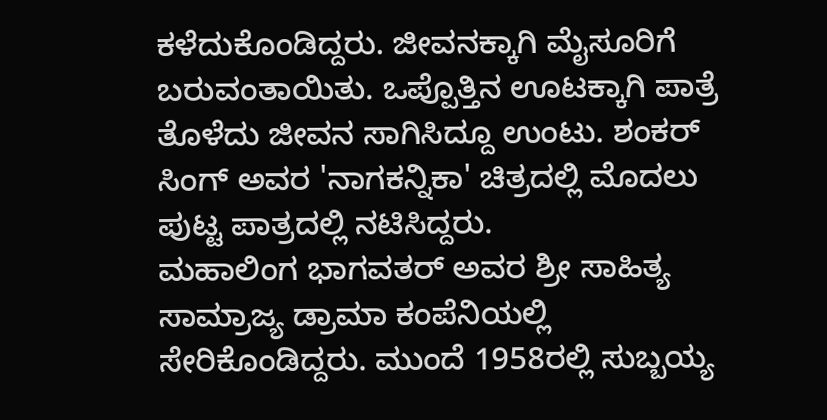ಕಳೆದುಕೊಂಡಿದ್ದರು. ಜೀವನಕ್ಕಾಗಿ ಮೈಸೂರಿಗೆ ಬರುವಂತಾಯಿತು. ಒಪ್ಪೊತ್ತಿನ ಊಟಕ್ಕಾಗಿ ಪಾತ್ರೆ ತೊಳೆದು ಜೀವನ ಸಾಗಿಸಿದ್ದೂ ಉಂಟು. ಶಂಕರ್ ಸಿಂಗ್ ಅವರ 'ನಾಗಕನ್ನಿಕಾ' ಚಿತ್ರದಲ್ಲಿ ಮೊದಲು ಪುಟ್ಟ ಪಾತ್ರದಲ್ಲಿ ನಟಿಸಿದ್ದರು.
ಮಹಾಲಿಂಗ ಭಾಗವತರ್ ಅವರ ಶ್ರೀ ಸಾಹಿತ್ಯ ಸಾಮ್ರಾಜ್ಯ ಡ್ರಾಮಾ ಕಂಪೆನಿಯಲ್ಲಿ ಸೇರಿಕೊಂಡಿದ್ದರು. ಮುಂದೆ 1958ರಲ್ಲಿ ಸುಬ್ಬಯ್ಯ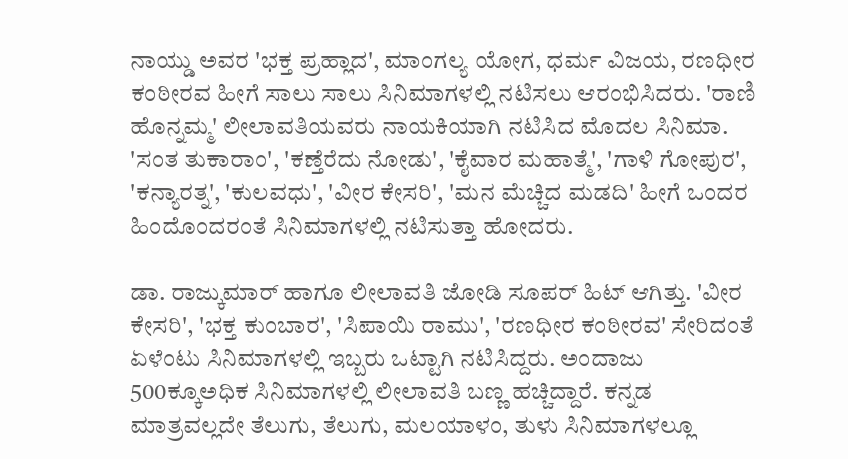ನಾಯ್ಡು ಅವರ 'ಭಕ್ತ ಪ್ರಹ್ಲಾದ', ಮಾಂಗಲ್ಯ ಯೋಗ, ಧರ್ಮ ವಿಜಯ, ರಣಧೀರ ಕಂಠೀರವ ಹೀಗೆ ಸಾಲು ಸಾಲು ಸಿನಿಮಾಗಳಲ್ಲಿ ನಟಿಸಲು ಆರಂಭಿಸಿದರು. 'ರಾಣಿ ಹೊನ್ನಮ್ಮ' ಲೀಲಾವತಿಯವರು ನಾಯಕಿಯಾಗಿ ನಟಿಸಿದ ಮೊದಲ ಸಿನಿಮಾ. 'ಸಂತ ತುಕಾರಾಂ', 'ಕಣ್ತೆರೆದು ನೋಡು', 'ಕೈವಾರ ಮಹಾತ್ಮೆ', 'ಗಾಳಿ ಗೋಪುರ', 'ಕನ್ಯಾರತ್ನ', 'ಕುಲವಧು', 'ವೀರ ಕೇಸರಿ', 'ಮನ ಮೆಚ್ಚಿದ ಮಡದಿ' ಹೀಗೆ ಒಂದರ ಹಿಂದೊಂದರಂತೆ ಸಿನಿಮಾಗಳಲ್ಲಿ ನಟಿಸುತ್ತಾ ಹೋದರು.

ಡಾ. ರಾಜ್ಕುಮಾರ್ ಹಾಗೂ ಲೀಲಾವತಿ ಜೋಡಿ ಸೂಪರ್ ಹಿಟ್ ಆಗಿತ್ತು. 'ವೀರ ಕೇಸರಿ', 'ಭಕ್ತ ಕುಂಬಾರ', 'ಸಿಪಾಯಿ ರಾಮು', 'ರಣಧೀರ ಕಂಠೀರವ' ಸೇರಿದಂತೆ ಏಳೆಂಟು ಸಿನಿಮಾಗಳಲ್ಲಿ ಇಬ್ಬರು ಒಟ್ಟಾಗಿ ನಟಿಸಿದ್ದರು. ಅಂದಾಜು 500ಕ್ಕೂಅಧಿಕ ಸಿನಿಮಾಗಳಲ್ಲಿ ಲೀಲಾವತಿ ಬಣ್ಣ ಹಚ್ಚಿದ್ದಾರೆ. ಕನ್ನಡ ಮಾತ್ರವಲ್ಲದೇ ತೆಲುಗು, ತೆಲುಗು, ಮಲಯಾಳಂ, ತುಳು ಸಿನಿಮಾಗಳಲ್ಲೂ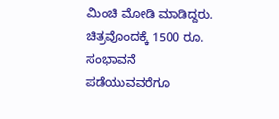ಮಿಂಚಿ ಮೋಡಿ ಮಾಡಿದ್ದರು. ಚಿತ್ರವೊಂದಕ್ಕೆ 1500 ರೂ. ಸಂಭಾವನೆ ಪಡೆಯುವವರೆಗೂ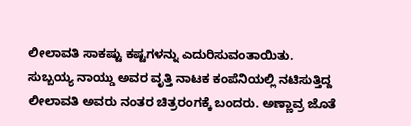ಲೀಲಾವತಿ ಸಾಕಷ್ಟು ಕಷ್ಟಗಳನ್ನು ಎದುರಿಸುವಂತಾಯಿತು.
ಸುಬ್ಬಯ್ಯ ನಾಯ್ಡು ಅವರ ವೃತ್ತಿ ನಾಟಕ ಕಂಪೆನಿಯಲ್ಲಿ ನಟಿಸುತ್ತಿದ್ದ ಲೀಲಾವತಿ ಅವರು ನಂತರ ಚಿತ್ರರಂಗಕ್ಕೆ ಬಂದರು. ಅಣ್ಣಾವ್ರ ಜೊತೆ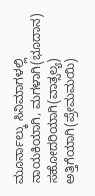ಮೂರ್ನಾಲ್ಕು ಸಿನಿಮಾಗಳಲ್ಲಿ ನಾಯಕಿಯಾಗಿ, ಮಗಳಾಗಿ(ಭೂದಾನ) ಸಹೋದರಿಯಾಗಿ(ವಾತ್ಸಲ್ಯ) ಅತ್ತಿಗೆಯಾಗಿ(ಪ್ರೇಮಮಯಿ)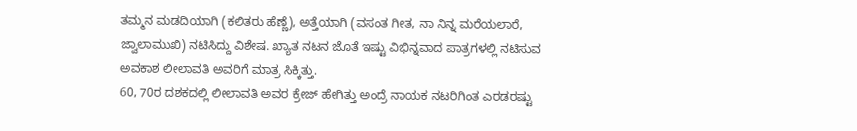ತಮ್ಮನ ಮಡದಿಯಾಗಿ (ಕಲಿತರು ಹೆಣ್ಣೆ), ಅತ್ತೆಯಾಗಿ (ವಸಂತ ಗೀತ, ನಾ ನಿನ್ನ ಮರೆಯಲಾರೆ, ಜ್ವಾಲಾಮುಖಿ) ನಟಿಸಿದ್ದು ವಿಶೇಷ. ಖ್ಯಾತ ನಟನ ಜೊತೆ ಇಷ್ಟು ವಿಭಿನ್ನವಾದ ಪಾತ್ರಗಳಲ್ಲಿ ನಟಿಸುವ ಅವಕಾಶ ಲೀಲಾವತಿ ಅವರಿಗೆ ಮಾತ್ರ ಸಿಕ್ಕಿತ್ತು.
60, 70ರ ದಶಕದಲ್ಲಿ ಲೀಲಾವತಿ ಅವರ ಕ್ರೇಜ್ ಹೇಗಿತ್ತು ಅಂದ್ರೆ ನಾಯಕ ನಟರಿಗಿಂತ ಎರಡರಷ್ಟು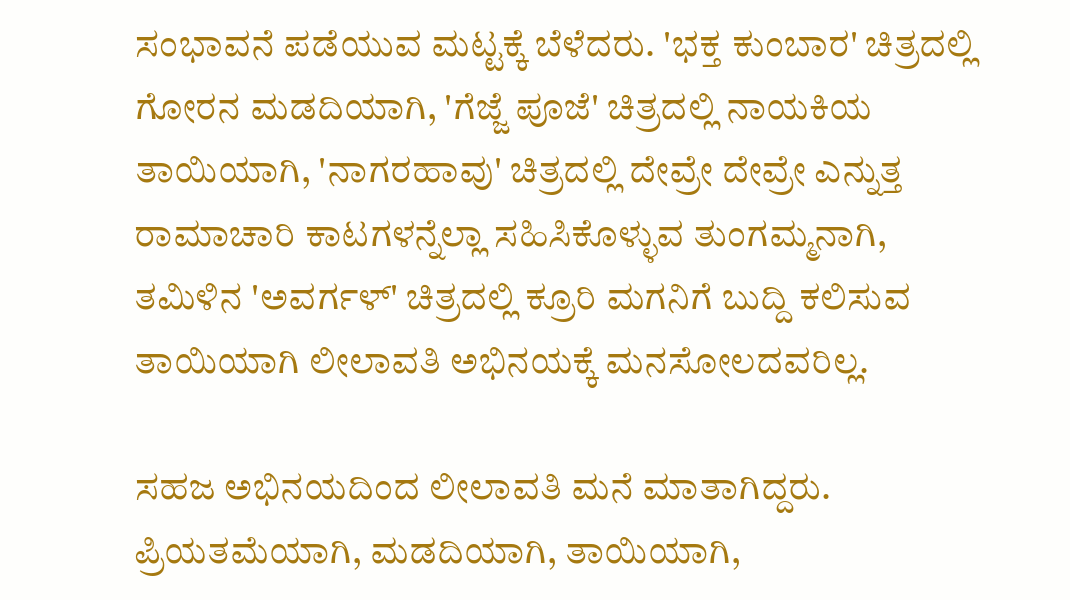ಸಂಭಾವನೆ ಪಡೆಯುವ ಮಟ್ಟಕ್ಕೆ ಬೆಳೆದರು. 'ಭಕ್ತ ಕುಂಬಾರ' ಚಿತ್ರದಲ್ಲಿ ಗೋರನ ಮಡದಿಯಾಗಿ, 'ಗೆಜ್ಜೆ ಪೂಜೆ' ಚಿತ್ರದಲ್ಲಿ ನಾಯಕಿಯ ತಾಯಿಯಾಗಿ, 'ನಾಗರಹಾವು' ಚಿತ್ರದಲ್ಲಿ ದೇವ್ರೇ ದೇವ್ರೇ ಎನ್ನುತ್ತ ರಾಮಾಚಾರಿ ಕಾಟಗಳನ್ನೆಲ್ಲಾ ಸಹಿಸಿಕೊಳ್ಳುವ ತುಂಗಮ್ಮನಾಗಿ, ತಮಿಳಿನ 'ಅವರ್ಗಳ್' ಚಿತ್ರದಲ್ಲಿ ಕ್ರೂರಿ ಮಗನಿಗೆ ಬುದ್ದಿ ಕಲಿಸುವ ತಾಯಿಯಾಗಿ ಲೀಲಾವತಿ ಅಭಿನಯಕ್ಕೆ ಮನಸೋಲದವರಿಲ್ಲ.

ಸಹಜ ಅಭಿನಯದಿಂದ ಲೀಲಾವತಿ ಮನೆ ಮಾತಾಗಿದ್ದರು. ಪ್ರಿಯತಮೆಯಾಗಿ, ಮಡದಿಯಾಗಿ, ತಾಯಿಯಾಗಿ,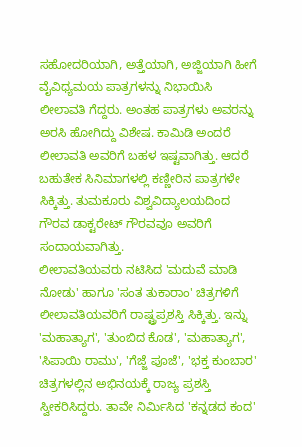ಸಹೋದರಿಯಾಗಿ, ಅತ್ತೆಯಾಗಿ, ಅಜ್ಜಿಯಾಗಿ ಹೀಗೆ ವೈವಿಧ್ಯಮಯ ಪಾತ್ರಗಳನ್ನು ನಿಭಾಯಿಸಿ ಲೀಲಾವತಿ ಗೆದ್ದರು. ಅಂತಹ ಪಾತ್ರಗಳು ಅವರನ್ನು ಅರಸಿ ಹೋಗಿದ್ದು ವಿಶೇಷ. ಕಾಮಿಡಿ ಅಂದರೆ ಲೀಲಾವತಿ ಅವರಿಗೆ ಬಹಳ ಇಷ್ಟವಾಗಿತ್ತು. ಆದರೆ ಬಹುತೇಕ ಸಿನಿಮಾಗಳಲ್ಲಿ ಕಣ್ಣೀರಿನ ಪಾತ್ರಗಳೇ ಸಿಕ್ಕಿತ್ತು. ತುಮಕೂರು ವಿಶ್ವವಿದ್ಯಾಲಯದಿಂದ ಗೌರವ ಡಾಕ್ಟರೇಟ್ ಗೌರವವೂ ಅವರಿಗೆ ಸಂದಾಯವಾಗಿತ್ತು.
ಲೀಲಾವತಿಯವರು ನಟಿಸಿದ 'ಮದುವೆ ಮಾಡಿ ನೋಡು' ಹಾಗೂ 'ಸಂತ ತುಕಾರಾಂ' ಚಿತ್ರಗಳಿಗೆ ಲೀಲಾವತಿಯವರಿಗೆ ರಾಷ್ಟ್ರಪ್ರಶಸ್ತಿ ಸಿಕ್ಕಿತ್ತು. ಇನ್ನು 'ಮಹಾತ್ಯಾಗ', 'ತುಂಬಿದ ಕೊಡ', 'ಮಹಾತ್ಯಾಗ', 'ಸಿಪಾಯಿ ರಾಮು', 'ಗೆಜ್ಜೆ ಪೂಜೆ', 'ಭಕ್ತ ಕುಂಬಾರ' ಚಿತ್ರಗಳಲ್ಲಿನ ಅಭಿನಯಕ್ಕೆ ರಾಜ್ಯ ಪ್ರಶಸ್ತಿ ಸ್ವೀಕರಿಸಿದ್ದರು. ತಾವೇ ನಿರ್ಮಿಸಿದ 'ಕನ್ನಡದ ಕಂದ'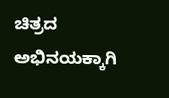ಚಿತ್ರದ ಅಭಿನಯಕ್ಕಾಗಿ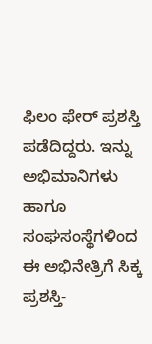ಫಿಲಂ ಫೇರ್ ಪ್ರಶಸ್ತಿ ಪಡೆದಿದ್ದರು. ಇನ್ನು ಅಭಿಮಾನಿಗಳು ಹಾಗೂ ಸಂಘಸಂಸ್ಥೆಗಳಿಂದ ಈ ಅಭಿನೇತ್ರಿಗೆ ಸಿಕ್ಕ ಪ್ರಶಸ್ತಿ-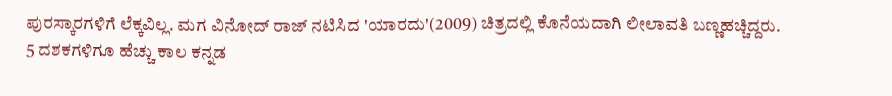ಪುರಸ್ಕಾರಗಳಿಗೆ ಲೆಕ್ಕವಿಲ್ಲ. ಮಗ ವಿನೋದ್ ರಾಜ್ ನಟಿಸಿದ 'ಯಾರದು'(2009) ಚಿತ್ರದಲ್ಲಿ ಕೊನೆಯದಾಗಿ ಲೀಲಾವತಿ ಬಣ್ಣಹಚ್ಚಿದ್ದರು.
5 ದಶಕಗಳಿಗೂ ಹೆಚ್ಚು ಕಾಲ ಕನ್ನಡ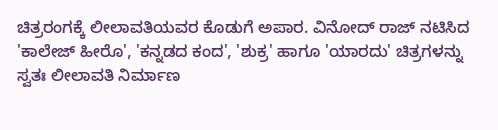ಚಿತ್ರರಂಗಕ್ಕೆ ಲೀಲಾವತಿಯವರ ಕೊಡುಗೆ ಅಪಾರ. ವಿನೋದ್ ರಾಜ್ ನಟಿಸಿದ 'ಕಾಲೇಜ್ ಹೀರೊ', 'ಕನ್ನಡದ ಕಂದ', 'ಶುಕ್ರ' ಹಾಗೂ 'ಯಾರದು' ಚಿತ್ರಗಳನ್ನು ಸ್ವತಃ ಲೀಲಾವತಿ ನಿರ್ಮಾಣ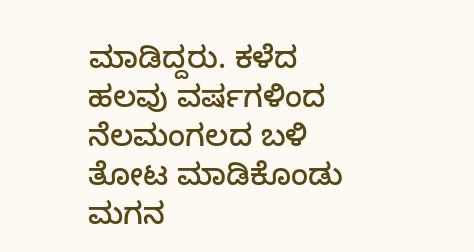ಮಾಡಿದ್ದರು. ಕಳೆದ ಹಲವು ವರ್ಷಗಳಿಂದ ನೆಲಮಂಗಲದ ಬಳಿ ತೋಟ ಮಾಡಿಕೊಂಡು ಮಗನ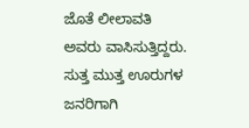ಜೊತೆ ಲೀಲಾವತಿ ಅವರು ವಾಸಿಸುತ್ತಿದ್ದರು. ಸುತ್ತ ಮುತ್ತ ಊರುಗಳ ಜನರಿಗಾಗಿ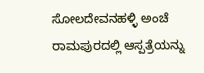ಸೋಲದೇವನಹಳ್ಳಿ ಅಂಚೆ ರಾಮಪುರದಲ್ಲಿ ಆಸ್ಪತ್ರೆಯನ್ನು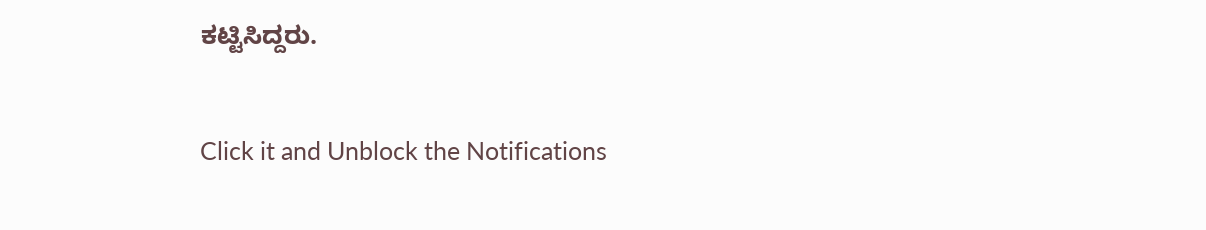ಕಟ್ಟಿಸಿದ್ದರು.


Click it and Unblock the Notifications